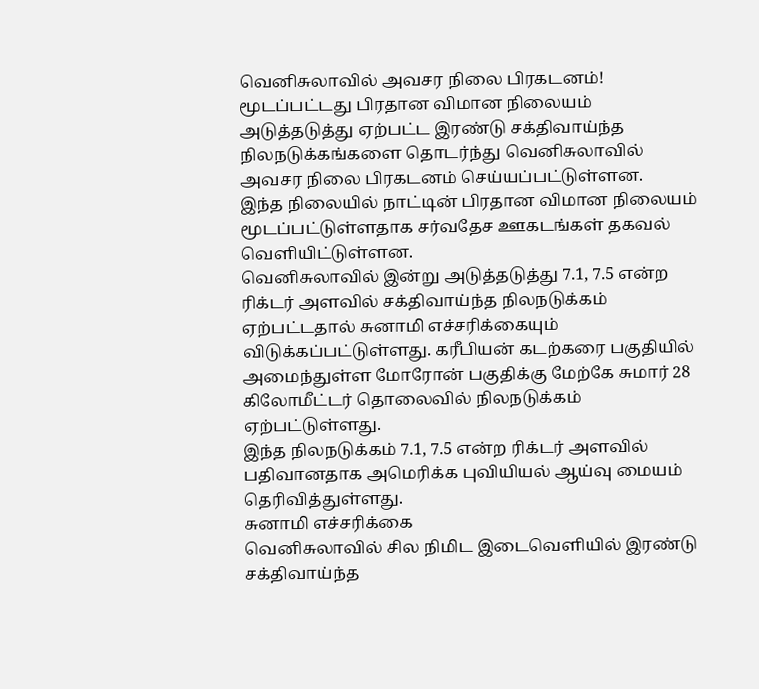வெனிசுலாவில் அவசர நிலை பிரகடனம்! மூடப்பட்டது பிரதான விமான நிலையம்
அடுத்தடுத்து ஏற்பட்ட இரண்டு சக்திவாய்ந்த நிலநடுக்கங்களை தொடர்ந்து வெனிசுலாவில் அவசர நிலை பிரகடனம் செய்யப்பட்டுள்ளன.
இந்த நிலையில் நாட்டின் பிரதான விமான நிலையம் மூடப்பட்டுள்ளதாக சர்வதேச ஊகடங்கள் தகவல் வெளியிட்டுள்ளன.
வெனிசுலாவில் இன்று அடுத்தடுத்து 7.1, 7.5 என்ற ரிக்டர் அளவில் சக்திவாய்ந்த நிலநடுக்கம் ஏற்பட்டதால் சுனாமி எச்சரிக்கையும் விடுக்கப்பட்டுள்ளது. கரீபியன் கடற்கரை பகுதியில் அமைந்துள்ள மோரோன் பகுதிக்கு மேற்கே சுமார் 28 கிலோமீட்டர் தொலைவில் நிலநடுக்கம் ஏற்பட்டுள்ளது.
இந்த நிலநடுக்கம் 7.1, 7.5 என்ற ரிக்டர் அளவில் பதிவானதாக அமெரிக்க புவியியல் ஆய்வு மையம் தெரிவித்துள்ளது.
சுனாமி எச்சரிக்கை
வெனிசுலாவில் சில நிமிட இடைவெளியில் இரண்டு சக்திவாய்ந்த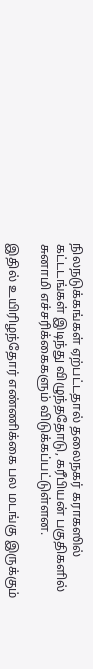நிலநடுக்கங்கள் ஏற்பட்டதால் தலைநகர் கராகஸில் கட்டடங்கள் இடிந்து விழுந்ததோடு, கரீபியன் பகுதிகளில் சுனாமி எச்சரிக்கைகளும் விடுக்கப்பட்டுள்ளன.

இதில் உயிரிழந்தோர் எண்ணிக்கை பல மடங்கு இருக்கும்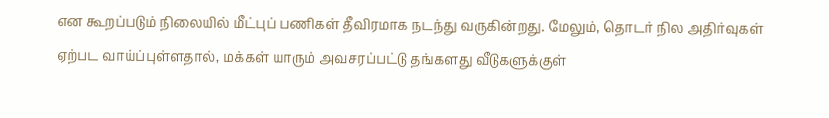என கூறப்படும் நிலையில் மீட்புப் பணிகள் தீவிரமாக நடந்து வருகின்றது. மேலும், தொடர் நில அதிர்வுகள் ஏற்பட வாய்ப்புள்ளதால், மக்கள் யாரும் அவசரப்பட்டு தங்களது வீடுகளுக்குள்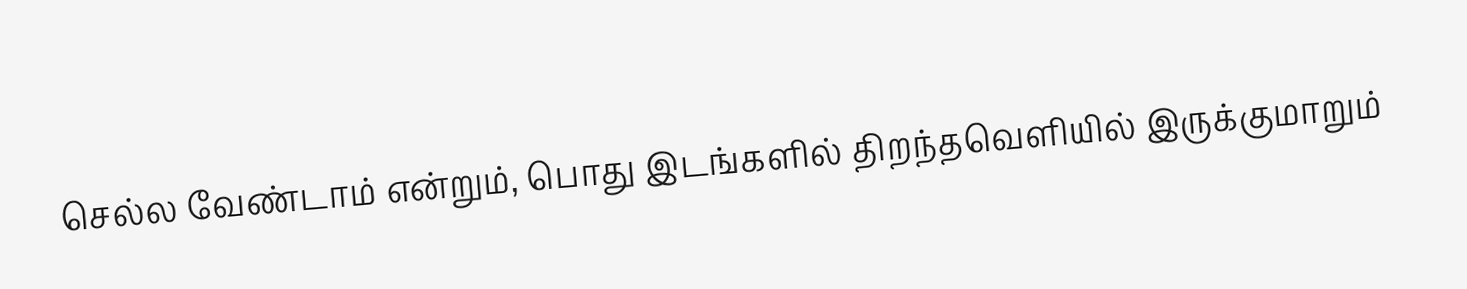செல்ல வேண்டாம் என்றும், பொது இடங்களில் திறந்தவெளியில் இருக்குமாறும்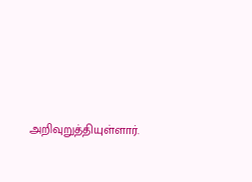அறிவுறுத்தியுள்ளார்.